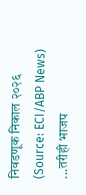निवडणूक निकाल २०२६
(Source: ECI/ABP News)
...तरीही भाजप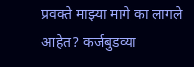प्रवक्ते माझ्या मागे का लागले आहेत? कर्जबुडव्या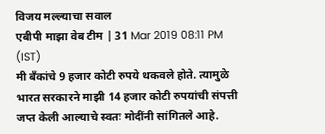विजय मल्ल्याचा सवाल
एबीपी माझा वेब टीम | 31 Mar 2019 08:11 PM (IST)
मी बँकांचे 9 हजार कोटी रुपये थकवले होते. त्यामुळे भारत सरकारने माझी 14 हजार कोटी रुपयांची संपत्ती जप्त केली आल्याचे स्वतः मोदींनी सांगितले आहे.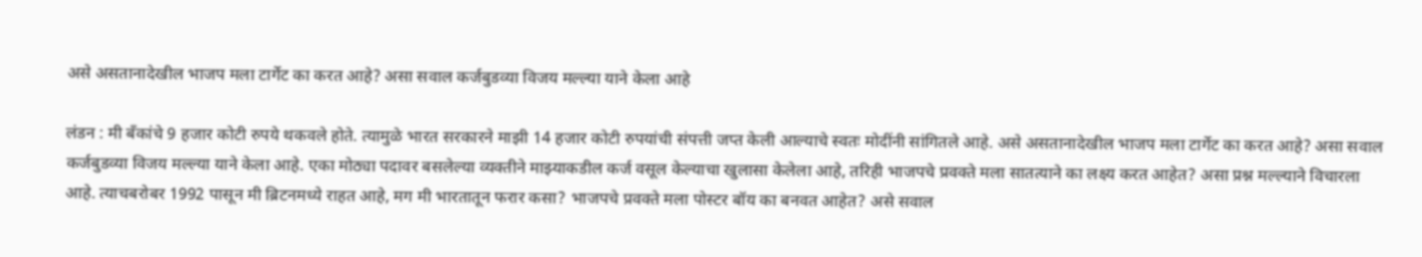असे असतानादेखील भाजप मला टार्गेट का करत आहे? असा सवाल कर्जबुडव्या विजय मल्ल्या याने केला आहे

लंडन : मी बँकांचे 9 हजार कोटी रुपये थकवले होते. त्यामुळे भारत सरकारने माझी 14 हजार कोटी रुपयांची संपत्ती जप्त केली आल्याचे स्वतः मोदींनी सांगितले आहे. असे असतानादेखील भाजप मला टार्गेट का करत आहे? असा सवाल कर्जबुडव्या विजय मल्ल्या याने केला आहे. एका मोठ्या पदावर बसलेल्या व्यक्तीने माझ्याकडील कर्ज वसूल केल्याचा खुलासा केलेला आहे, तरिही भाजपचे प्रवक्ते मला सातत्याने का लक्ष्य करत आहेत? असा प्रश्न मल्ल्याने विचारला आहे. त्याचबरोबर 1992 पासून मी ब्रिटनमध्ये राहत आहे, मग मी भारतातून फरार कसा? भाजपचे प्रवक्ते मला पोस्टर बॉय का बनवत आहेत? असे सवाल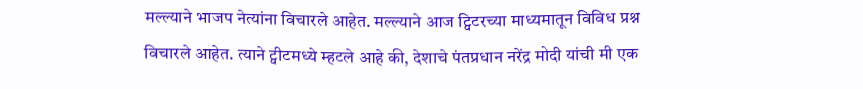मल्ल्याने भाजप नेत्यांना विचारले आहेत. मल्ल्याने आज ट्विटरच्या माध्यमातून विविध प्रश्न विचारले आहेत. त्याने ट्वीटमध्ये म्हटले आहे की, देशाचे पंतप्रधान नरेंद्र मोदी यांची मी एक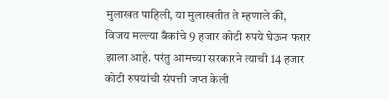मुलाखत पाहिली, या मुलाखतीत ते म्हणाले की, विजय मल्ल्या बँकांचे 9 हजार कोटी रुपये घेऊन फरार झाला आहे. परंतु आमच्या सरकारने त्याची 14 हजार कोटी रुपयांची संपत्ती जप्त केली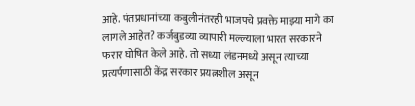आहे. पंतप्रधानांच्या कबुलीनंतरही भाजपचे प्रवक्ते माझ्या मागे का लागले आहेत? कर्जबुडव्या व्यापारी मल्ल्याला भारत सरकारने फरार घोषित केले आहे. तो सध्या लंडनमध्ये असून त्याच्या प्रत्यर्पणासाठी केंद्र सरकार प्रयत्नशील असून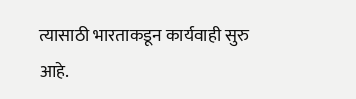त्यासाठी भारताकडून कार्यवाही सुरु आहे.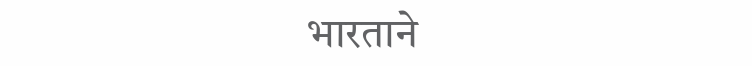भारताने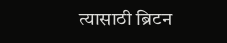त्यासाठी ब्रिटन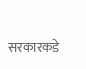सरकारकडे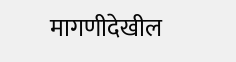मागणीदेखील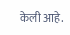केली आहे.